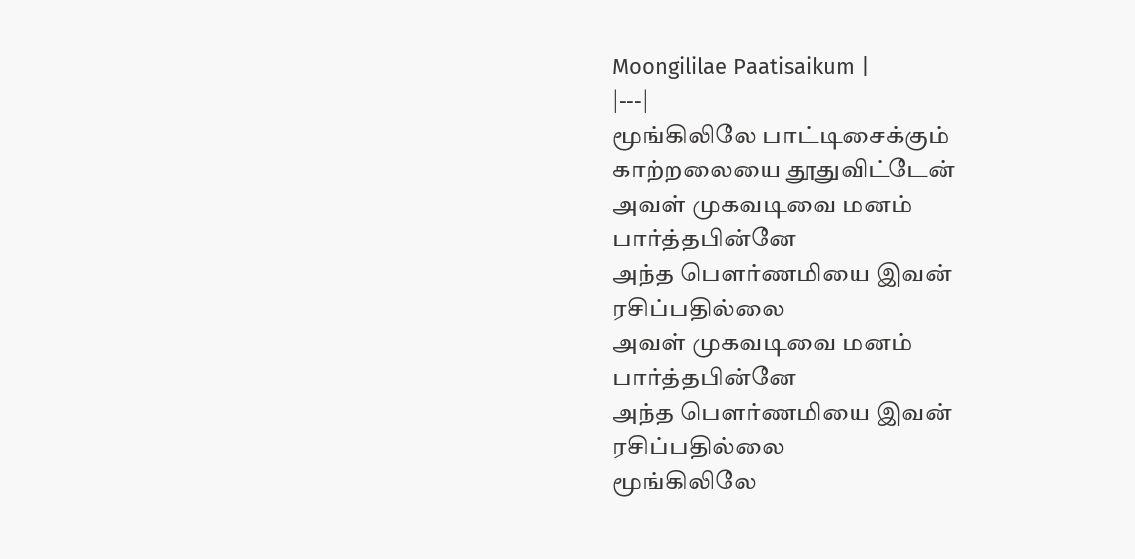Moongililae Paatisaikum |
|---|
மூங்கிலிலே பாட்டிசைக்கும்
காற்றலையை தூதுவிட்டேன்
அவள் முகவடிவை மனம் பார்த்தபின்னே
அந்த பௌர்ணமியை இவன் ரசிப்பதில்லை
அவள் முகவடிவை மனம் பார்த்தபின்னே
அந்த பௌர்ணமியை இவன் ரசிப்பதில்லை
மூங்கிலிலே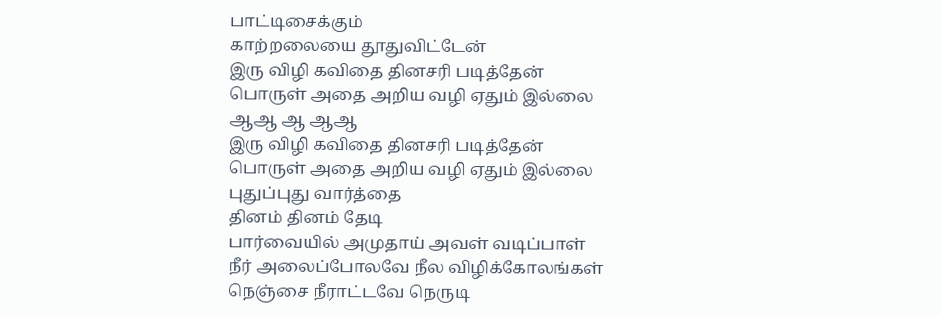பாட்டிசைக்கும்
காற்றலையை தூதுவிட்டேன்
இரு விழி கவிதை தினசரி படித்தேன்
பொருள் அதை அறிய வழி ஏதும் இல்லை
ஆஆ ஆ ஆஆ
இரு விழி கவிதை தினசரி படித்தேன்
பொருள் அதை அறிய வழி ஏதும் இல்லை
புதுப்புது வார்த்தை
தினம் தினம் தேடி
பார்வையில் அமுதாய் அவள் வடிப்பாள்
நீர் அலைப்போலவே நீல விழிக்கோலங்கள்
நெஞ்சை நீராட்டவே நெருடி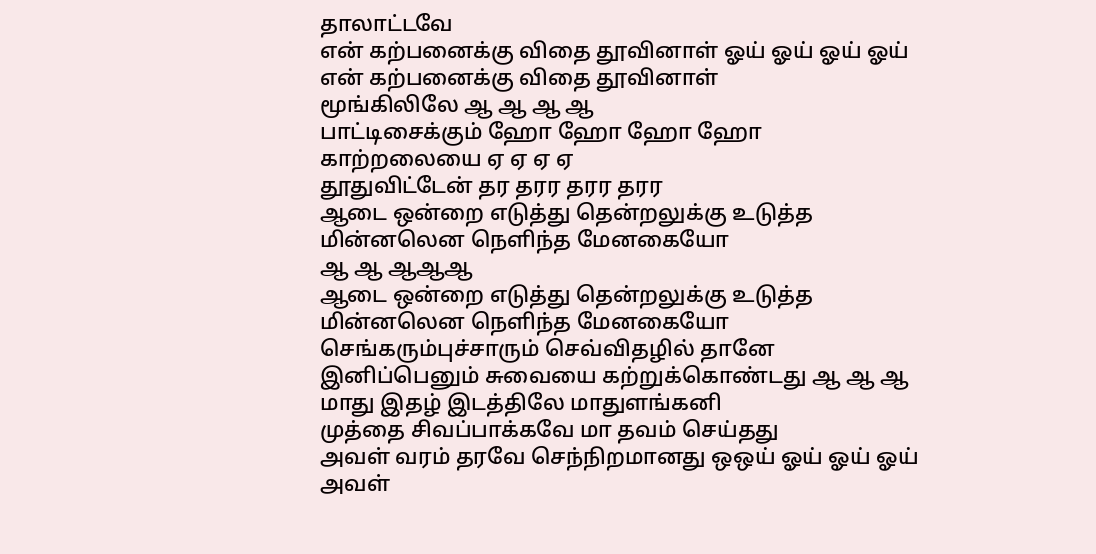தாலாட்டவே
என் கற்பனைக்கு விதை தூவினாள் ஓய் ஓய் ஓய் ஓய்
என் கற்பனைக்கு விதை தூவினாள்
மூங்கிலிலே ஆ ஆ ஆ ஆ
பாட்டிசைக்கும் ஹோ ஹோ ஹோ ஹோ
காற்றலையை ஏ ஏ ஏ ஏ
தூதுவிட்டேன் தர தரர தரர தரர
ஆடை ஒன்றை எடுத்து தென்றலுக்கு உடுத்த
மின்னலென நெளிந்த மேனகையோ
ஆ ஆ ஆஆஆ
ஆடை ஒன்றை எடுத்து தென்றலுக்கு உடுத்த
மின்னலென நெளிந்த மேனகையோ
செங்கரும்புச்சாரும் செவ்விதழில் தானே
இனிப்பெனும் சுவையை கற்றுக்கொண்டது ஆ ஆ ஆ
மாது இதழ் இடத்திலே மாதுளங்கனி
முத்தை சிவப்பாக்கவே மா தவம் செய்தது
அவள் வரம் தரவே செந்நிறமானது ஒஒய் ஓய் ஓய் ஓய்
அவள்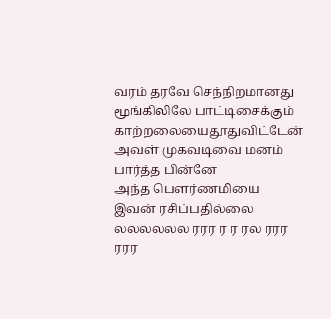வரம் தரவே செந்நிறமானது
மூங்கிலிலே பாட்டிசைக்கும்
காற்றலையைதூதுவிட்டேன்
அவள் முகவடிவை மனம் பார்த்த பின்னே
அந்த பௌர்ணமியை இவன் ரசிப்பதில்லை
லலலலலல ரரர ர ர ரல ரரர ரரர